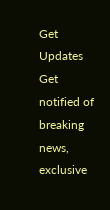Get Updates
Get notified of breaking news, exclusive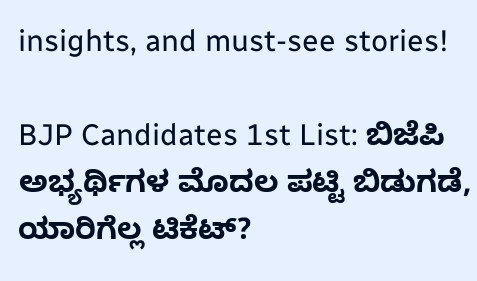insights, and must-see stories!

BJP Candidates 1st List: ಬಿಜೆಪಿ ಅಭ್ಯರ್ಥಿಗಳ ಮೊದಲ ಪಟ್ಟಿ ಬಿಡುಗಡೆ, ಯಾರಿಗೆಲ್ಲ ಟಿಕೆಟ್?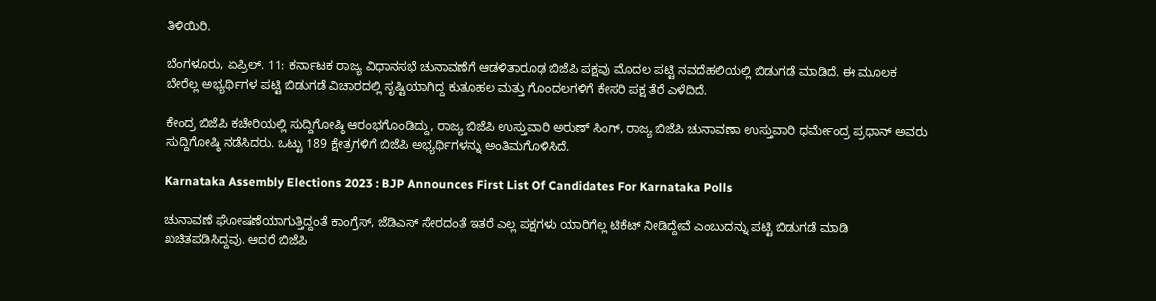ತಿಳಿಯಿರಿ.

ಬೆಂಗಳೂರು, ಏಪ್ರಿಲ್. 11: ಕರ್ನಾಟಕ ರಾಜ್ಯ ವಿಧಾನಸಭೆ ಚುನಾವಣೆಗೆ ಆಡಳಿತಾರೂಢ ಬಿಜೆಪಿ ಪಕ್ಷವು ಮೊದಲ ಪಟ್ಟಿ ನವದೆಹಲಿಯಲ್ಲಿ ಬಿಡುಗಡೆ ಮಾಡಿದೆ. ಈ ಮೂಲಕ ಬೇರೆಲ್ಲ ಅಭ್ಯರ್ಥಿಗಳ ಪಟ್ಟಿ ಬಿಡುಗಡೆ ವಿಚಾರದಲ್ಲಿ ಸೃಷ್ಟಿಯಾಗಿದ್ದ ಕುತೂಹಲ ಮತ್ತು ಗೊಂದಲಗಳಿಗೆ ಕೇಸರಿ ಪಕ್ಷ ತೆರೆ ಎಳೆದಿದೆ.

ಕೇಂದ್ರ ಬಿಜೆಪಿ ಕಚೇರಿಯಲ್ಲಿ ಸುದ್ದಿಗೋಷ್ಠಿ ಆರಂಭಗೊಂಡಿದ್ದು, ರಾಜ್ಯ ಬಿಜೆಪಿ ಉಸ್ತುವಾರಿ ಅರುಣ್ ಸಿಂಗ್, ರಾಜ್ಯ ಬಿಜೆಪಿ ಚುನಾವಣಾ ಉಸ್ತುವಾರಿ ಧರ್ಮೇಂದ್ರ ಪ್ರಧಾನ್ ಅವರು ಸುದ್ದಿಗೋಷ್ಠಿ ನಡೆಸಿದರು. ಒಟ್ಟು 189 ಕ್ಷೇತ್ರಗಳಿಗೆ ಬಿಜೆಪಿ ಅಭ್ಯರ್ಥಿಗಳನ್ನು ಅಂತಿಮಗೊಳಿಸಿದೆ.

Karnataka Assembly Elections 2023 : BJP Announces First List Of Candidates For Karnataka Polls

ಚುನಾವಣೆ ಘೋಷಣೆಯಾಗುತ್ತಿದ್ದಂತೆ ಕಾಂಗ್ರೆಸ್, ಜೆಡಿಎಸ್ ಸೇರದಂತೆ ಇತರೆ ಎಲ್ಲ ಪಕ್ಷಗಳು ಯಾರಿಗೆಲ್ಲ ಟಿಕೆಟ್ ನೀಡಿದ್ದೇವೆ ಎಂಬುದನ್ನು ಪಟ್ಟಿ ಬಿಡುಗಡೆ ಮಾಡಿ ಖಚಿತಪಡಿಸಿದ್ದವು. ಆದರೆ ಬಿಜೆಪಿ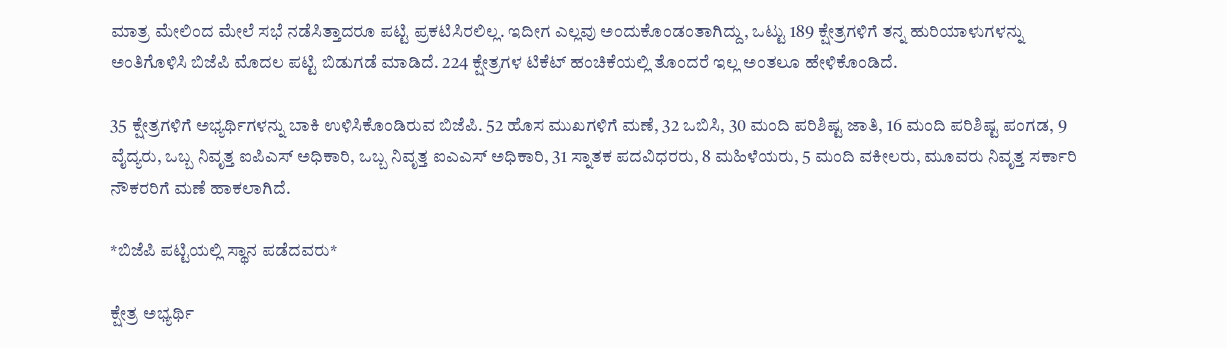ಮಾತ್ರ ಮೇಲಿಂದ ಮೇಲೆ ಸಭೆ ನಡೆಸಿತ್ತಾದರೂ ಪಟ್ಟಿ ಪ್ರಕಟಿಸಿರಲಿಲ್ಲ. ಇದೀಗ ಎಲ್ಲವು ಅಂದುಕೊಂಡಂತಾಗಿದ್ದು, ಒಟ್ಟು 189 ಕ್ಷೇತ್ರಗಳಿಗೆ ತನ್ನ ಹುರಿಯಾಳುಗಳನ್ನು ಅಂತಿಗೊಳಿಸಿ ಬಿಜೆಪಿ ಮೊದಲ ಪಟ್ಟಿ ಬಿಡುಗಡೆ ಮಾಡಿದೆ. 224 ಕ್ಷೇತ್ರಗಳ ಟಿಕೆಟ್ ಹಂಚಿಕೆಯಲ್ಲಿ ತೊಂದರೆ ಇಲ್ಲ ಅಂತಲೂ ಹೇಳಿಕೊಂಡಿದೆ.

35 ಕ್ಷೇತ್ರಗಳಿಗೆ ಅಭ್ಯರ್ಥಿಗಳನ್ನು ಬಾಕಿ ಉಳಿಸಿಕೊಂಡಿರುವ ಬಿಜೆಪಿ. 52 ಹೊಸ ಮುಖಗಳಿಗೆ ಮಣೆ, 32 ಒಬಿಸಿ, 30 ಮಂದಿ ಪರಿಶಿಷ್ಟ ಜಾತಿ, 16 ಮಂದಿ ಪರಿಶಿಷ್ಟ ಪಂಗಡ, 9 ವೈದ್ಯರು, ಒಬ್ಬ ನಿವೃತ್ತ ಐಪಿಎಸ್ ಅಧಿಕಾರಿ, ಒಬ್ಬ ನಿವೃತ್ತ ಐಎಎಸ್ ಅಧಿಕಾರಿ, 31 ಸ್ನಾತಕ ಪದವಿಧರರು, 8 ಮಹಿಳೆಯರು, 5 ಮಂದಿ ವಕೀಲರು, ಮೂವರು ನಿವೃತ್ತ ಸರ್ಕಾರಿ ನೌಕರರಿಗೆ ಮಣೆ ಹಾಕಲಾಗಿದೆ.

*ಬಿಜೆಪಿ ಪಟ್ಟಿಯಲ್ಲಿ ಸ್ಥಾನ ಪಡೆದವರು*

ಕ್ಷೇತ್ರ ಅಭ್ಯರ್ಥಿ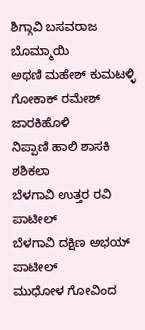ಶಿಗ್ಗಾವಿ ಬಸವರಾಜ ಬೊಮ್ಮಾಯಿ
ಅಥಣಿ ಮಹೇಶ್ ಕುಮಟಳ್ಳಿ
ಗೋಕಾಕ್ ರಮೇಶ್ ಜಾರಕಿಹೊಳಿ
ನಿಪ್ಪಾಣಿ ಹಾಲಿ ಶಾಸಕಿ ಶಶಿಕಲಾ
ಬೆಳಗಾವಿ ಉತ್ತರ ರವಿ ಪಾಟೀಲ್
ಬೆಳಗಾವಿ ದಕ್ಷಿಣ ಅಭಯ್ ಪಾಟೀಲ್
ಮುಧೋಳ ಗೋವಿಂದ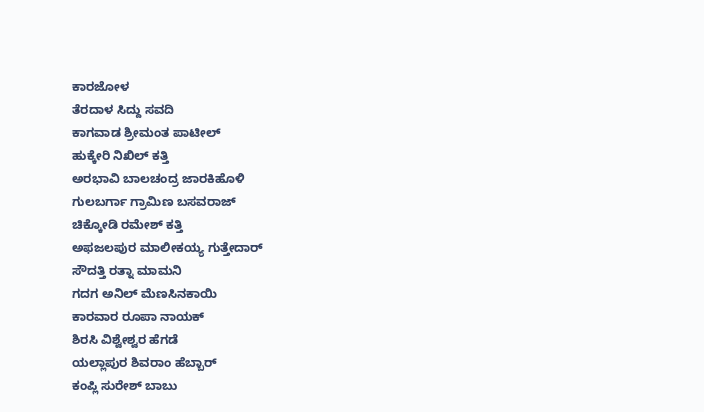ಕಾರಜೋಳ
ತೆರದಾಳ ಸಿದ್ದು ಸವದಿ
ಕಾಗವಾಡ ಶ್ರೀಮಂತ ಪಾಟೀಲ್
ಹುಕ್ಕೇರಿ ನಿಖಿಲ್ ಕತ್ತಿ
ಅರಭಾವಿ ಬಾಲಚಂದ್ರ ಜಾರಕಿಹೊಳಿ
ಗುಲಬರ್ಗಾ ಗ್ರಾಮಿಣ ಬಸವರಾಜ್
ಚಿಕ್ಕೋಡಿ ರಮೇಶ್ ಕತ್ತಿ
ಅಫಜಲಪುರ ಮಾಲೀಕಯ್ಯ ಗುತ್ತೇದಾರ್
ಸೌದತ್ತಿ ರತ್ನಾ ಮಾಮನಿ
ಗದಗ ಅನಿಲ್ ಮೆಣಸಿನಕಾಯಿ
ಕಾರವಾರ ರೂಪಾ ನಾಯಕ್
ಶಿರಸಿ ವಿಶ್ವೇಶ್ವರ ಹೆಗಡೆ
ಯಲ್ಲಾಪುರ ಶಿವರಾಂ ಹೆಬ್ಬಾರ್
ಕಂಪ್ಲಿ ಸುರೇಶ್ ಬಾಬು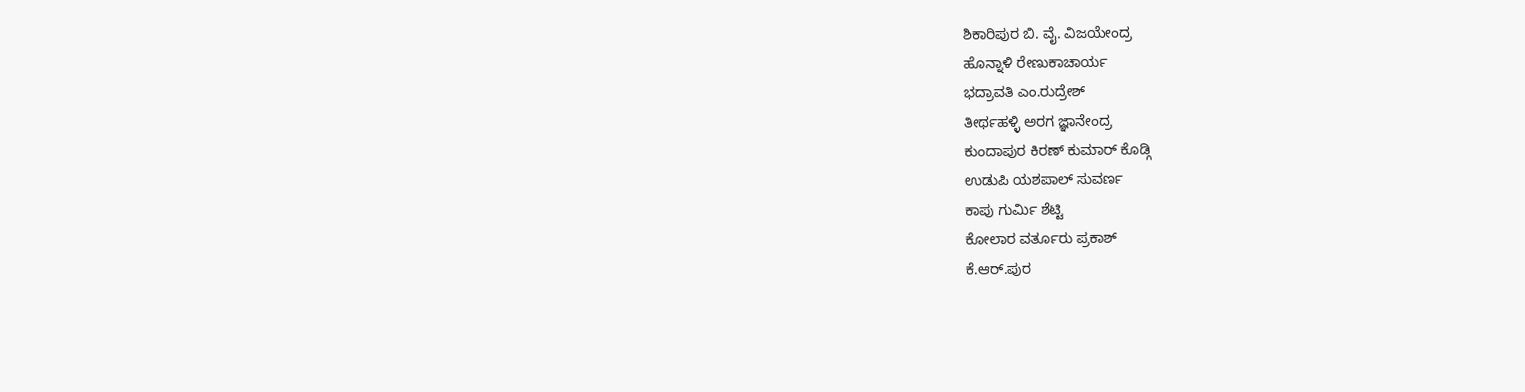ಶಿಕಾರಿಪುರ ಬಿ. ವೈ. ವಿಜಯೇಂದ್ರ
ಹೊನ್ನಾಳಿ ರೇಣುಕಾಚಾರ್ಯ
ಭದ್ರಾವತಿ ಎಂ.ರುದ್ರೇಶ್
ತೀರ್ಥಹಳ್ಳಿ ಅರಗ ಜ್ಞಾನೇಂದ್ರ
ಕುಂದಾಪುರ ಕಿರಣ್ ಕುಮಾರ್ ಕೊಡ್ಗಿ
ಉಡುಪಿ ಯಶಪಾಲ್ ಸುವರ್ಣ
ಕಾಪು ಗುರ್ಮಿ ಶೆಟ್ಟಿ
ಕೋಲಾರ ವರ್ತೂರು ಪ್ರಕಾಶ್
ಕೆ.ಆರ್.ಪುರ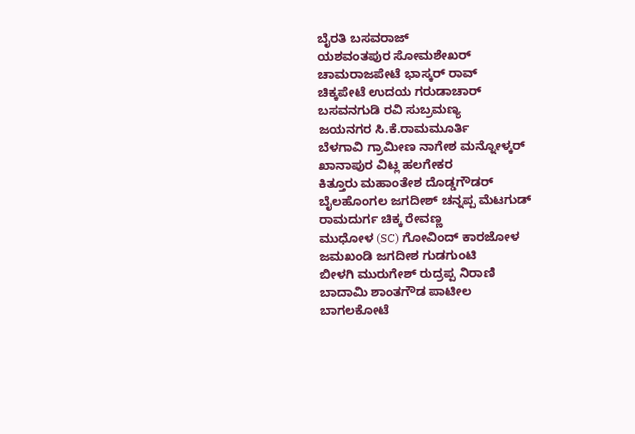ಬೈರತಿ ಬಸವರಾಜ್
ಯಶವಂತಪುರ ಸೋಮಶೇಖರ್
ಚಾಮರಾಜಪೇಟೆ ಭಾಸ್ಕರ್ ರಾವ್
ಚಿಕ್ಕಪೇಟೆ ಉದಯ ಗರುಡಾಚಾರ್
ಬಸವನಗುಡಿ ರವಿ ಸುಬ್ರಮಣ್ಯ
ಜಯನಗರ ಸಿ.ಕೆ.ರಾಮಮೂರ್ತಿ
ಬೆಳಗಾವಿ ಗ್ರಾಮೀಣ ನಾಗೇಶ ಮನ್ನೋಳ್ಕರ್
ಖಾನಾಪುರ ವಿಟ್ಲ ಹಲಗೇಕರ
ಕಿತ್ತೂರು ಮಹಾಂತೇಶ ದೊಡ್ಡಗೌಡರ್
ಬೈಲಹೊಂಗಲ ಜಗದೀಶ್ ಚನ್ನಪ್ಪ ಮೆಟಗುಡ್
ರಾಮದುರ್ಗ ಚಿಕ್ಕ ರೇವಣ್ಣ
ಮುಧೋಳ (SC) ಗೋವಿಂದ್ ಕಾರಜೋಳ
ಜಮಖಂಡಿ ಜಗದೀಶ ಗುಡಗುಂಟಿ
ಬೀಳಗಿ ಮುರುಗೇಶ್ ರುದ್ರಪ್ಪ ನಿರಾಣಿ
ಬಾದಾಮಿ ಶಾಂತಗೌಡ ಪಾಟೀಲ
ಬಾಗಲಕೋಟೆ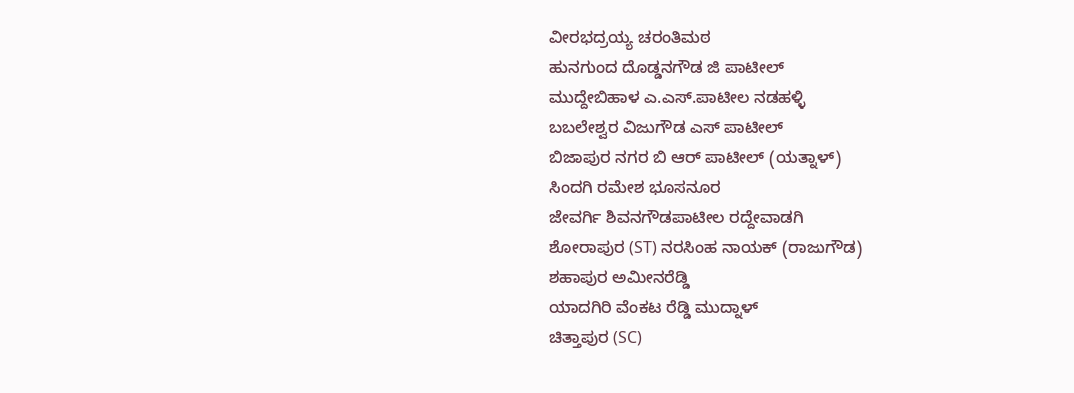ವೀರಭದ್ರಯ್ಯ ಚರಂತಿಮಠ
ಹುನಗುಂದ ದೊಡ್ಡನಗೌಡ ಜಿ ಪಾಟೀಲ್
ಮುದ್ದೇಬಿಹಾಳ ಎ.ಎಸ್.ಪಾಟೀಲ ನಡಹಳ್ಳಿ
ಬಬಲೇಶ್ವರ ವಿಜುಗೌಡ ಎಸ್ ಪಾಟೀಲ್
ಬಿಜಾಪುರ ನಗರ ಬಿ ಆರ್ ಪಾಟೀಲ್ (ಯತ್ನಾಳ್)
ಸಿಂದಗಿ ರಮೇಶ ಭೂಸನೂರ
ಜೇವರ್ಗಿ ಶಿವನಗೌಡಪಾಟೀಲ ರದ್ದೇವಾಡಗಿ
ಶೋರಾಪುರ (ST) ನರಸಿಂಹ ನಾಯಕ್ (ರಾಜುಗೌಡ)
ಶಹಾಪುರ ಅಮೀನರೆಡ್ಡಿ
ಯಾದಗಿರಿ ವೆಂಕಟ ರೆಡ್ಡಿ ಮುದ್ನಾಳ್
ಚಿತ್ತಾಪುರ (SC)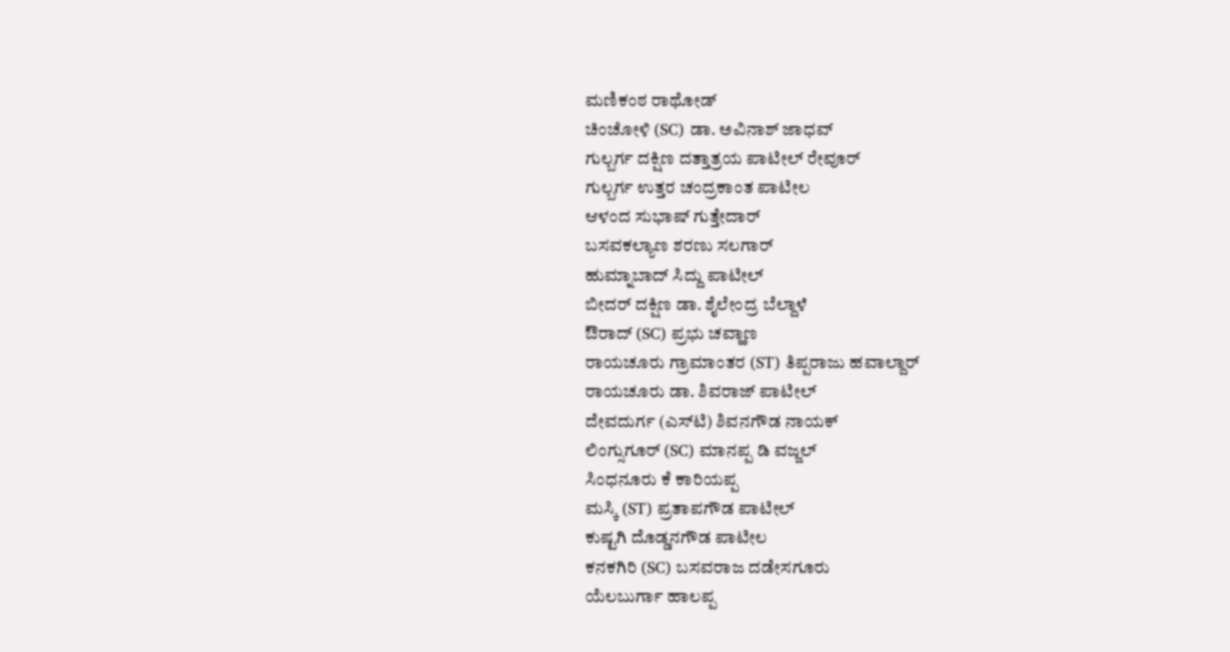ಮಣಿಕಂಠ ರಾಥೋಡ್
ಚಿಂಚೋಳಿ (SC) ಡಾ. ಅವಿನಾಶ್ ಜಾಧವ್
ಗುಲ್ಬರ್ಗ ದಕ್ಷಿಣ ದತ್ತಾತ್ರಯ ಪಾಟೀಲ್ ರೇವೂರ್
ಗುಲ್ಬರ್ಗ ಉತ್ತರ ಚಂದ್ರಕಾಂತ ಪಾಟೀಲ
ಆಳಂದ ಸುಭಾಷ್ ಗುತ್ತೇದಾರ್
ಬಸವಕಲ್ಯಾಣ ಶರಣು ಸಲಗಾರ್
ಹುಮ್ನಾಬಾದ್ ಸಿದ್ದು ಪಾಟೀಲ್
ಬೀದರ್ ದಕ್ಷಿಣ ಡಾ. ಶೈಲೇಂದ್ರ ಬೆಲ್ದಾಳೆ
ಔರಾದ್ (SC) ಪ್ರಭು ಚವ್ಹಾಣ
ರಾಯಚೂರು ಗ್ರಾಮಾಂತರ (ST) ತಿಪ್ಪರಾಜು ಹವಾಲ್ದಾರ್
ರಾಯಚೂರು ಡಾ. ಶಿವರಾಜ್ ಪಾಟೀಲ್
ದೇವದುರ್ಗ (ಎಸ್‌ಟಿ) ಶಿವನಗೌಡ ನಾಯಕ್
ಲಿಂಗ್ಸುಗೂರ್ (SC) ಮಾನಪ್ಪ ಡಿ ವಜ್ಜಲ್
ಸಿಂಧನೂರು ಕೆ ಕಾರಿಯಪ್ಪ
ಮಸ್ಕಿ (ST) ಪ್ರತಾಪಗೌಡ ಪಾಟೀಲ್
ಕುಷ್ಟಗಿ ದೊಡ್ಡನಗೌಡ ಪಾಟೀಲ
ಕನಕಗಿರಿ (SC) ಬಸವರಾಜ ದಡೇಸಗೂರು
ಯೆಲಬುರ್ಗಾ ಹಾಲಪ್ಪ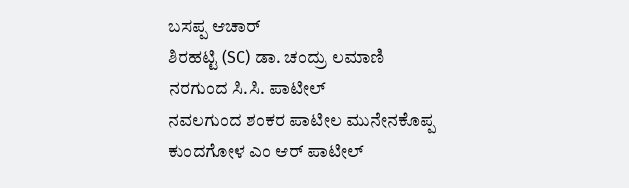ಬಸಪ್ಪ ಆಚಾರ್
ಶಿರಹಟ್ಟಿ (SC) ಡಾ. ಚಂದ್ರು ಲಮಾಣಿ
ನರಗುಂದ ಸಿ.ಸಿ. ಪಾಟೀಲ್
ನವಲಗುಂದ ಶಂಕರ ಪಾಟೀಲ ಮುನೇನಕೊಪ್ಪ
ಕುಂದಗೋಳ ಎಂ ಆರ್ ಪಾಟೀಲ್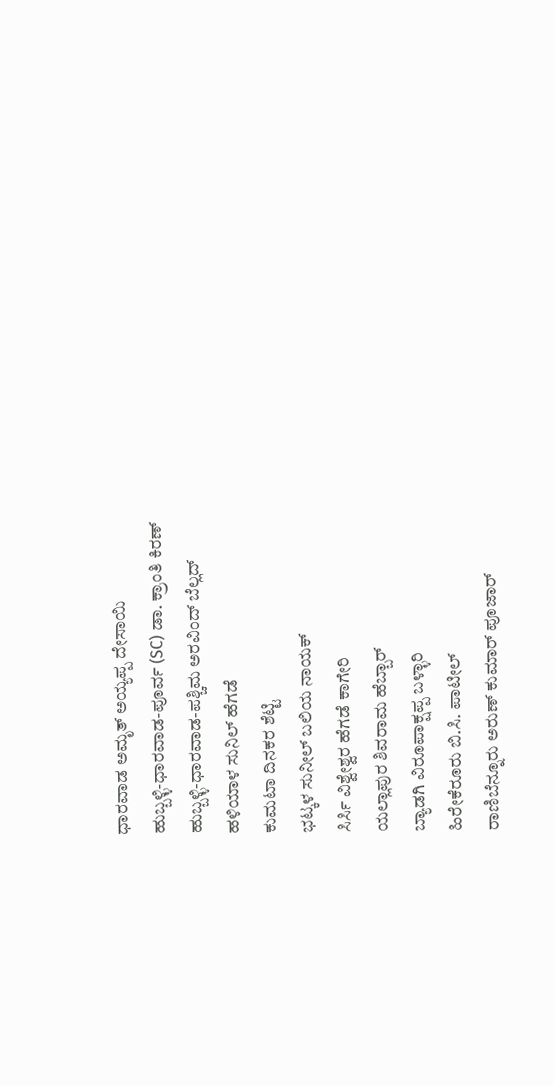ಧಾರವಾಡ ಅಮೃತ್ ಅಯ್ಯಪ್ಪ ದೇಸಾಯಿ
ಹುಬ್ಬಳ್ಳಿ-ಧಾರವಾಡ-ಪೂರ್ವ (SC) ಡಾ. ಕ್ರಾಂತಿ ಕಿರಣ್
ಹುಬ್ಬಳ್ಳಿ-ಧಾರವಾಡ-ಪಶ್ಚಿಮ ಅರವಿಂದ್ ಬೆಲ್ಲದ್
ಹಳಿಯಾಳ ಸುನಿಲ್ ಹೆಗಡೆ
ಕುಮಟಾ ದಿನಕರ ಶೆಟ್ಟಿ
ಭಟ್ಕಳ ಸುನೀಲ್ ಬಲಿಯ ನಾಯಕ್
ಸಿರ್ಸಿ ವಿಶ್ವೇಶ್ವರ ಹೆಗಡೆ ಕಾಗೇರಿ
ಯಲ್ಲಾಪುರ ಶಿವರಾಮ ಹೆಬ್ಬಾರ್
ಬ್ಯಾಡಗಿ ವಿರೂಪಾಕ್ಷಪ್ಪ ಬಳ್ಳಾರಿ
ಹಿರೇಕೆರೂರು ಬಿ.ಸಿ. ಪಾಟೀಲ್
ರಾಣಿಬೆನ್ನೂರು ಅರುಣ್ ಕುಮಾರ್ ಪೂಜಾರ್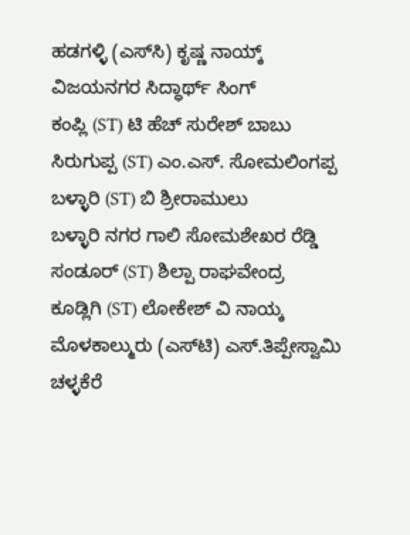ಹಡಗಳ್ಳಿ (ಎಸ್‌ಸಿ) ಕೃಷ್ಣ ನಾಯ್ಕ್
ವಿಜಯನಗರ ಸಿದ್ಧಾರ್ಥ್ ಸಿಂಗ್
ಕಂಪ್ಲಿ (ST) ಟಿ ಹೆಚ್ ಸುರೇಶ್ ಬಾಬು
ಸಿರುಗುಪ್ಪ (ST) ಎಂ.ಎಸ್. ಸೋಮಲಿಂಗಪ್ಪ
ಬಳ್ಳಾರಿ (ST) ಬಿ ಶ್ರೀರಾಮುಲು
ಬಳ್ಳಾರಿ ನಗರ ಗಾಲಿ ಸೋಮಶೇಖರ ರೆಡ್ಡಿ
ಸಂಡೂರ್ (ST) ಶಿಲ್ಪಾ ರಾಘವೇಂದ್ರ
ಕೂಡ್ಲಿಗಿ (ST) ಲೋಕೇಶ್ ವಿ ನಾಯ್ಕ
ಮೊಳಕಾಲ್ಮುರು (ಎಸ್‌ಟಿ) ಎಸ್.ತಿಪ್ಪೇಸ್ವಾಮಿ
ಚಳ್ಳಕೆರೆ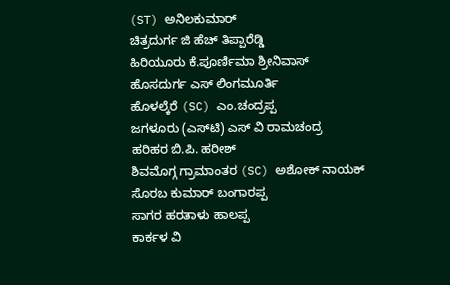(ST) ಅನಿಲಕುಮಾರ್
ಚಿತ್ರದುರ್ಗ ಜಿ ಹೆಚ್ ತಿಪ್ಪಾರೆಡ್ಡಿ
ಹಿರಿಯೂರು ಕೆ.ಪೂರ್ಣಿಮಾ ಶ್ರೀನಿವಾಸ್
ಹೊಸದುರ್ಗ ಎಸ್ ಲಿಂಗಮೂರ್ತಿ
ಹೊಳಲ್ಕೆರೆ (SC) ಎಂ.ಚಂದ್ರಪ್ಪ
ಜಗಳೂರು (ಎಸ್‌ಟಿ) ಎಸ್ ವಿ ರಾಮಚಂದ್ರ
ಹರಿಹರ ಬಿ.ಪಿ. ಹರೀಶ್
ಶಿವಮೊಗ್ಗ ಗ್ರಾಮಾಂತರ (SC) ಅಶೋಕ್ ನಾಯಕ್
ಸೊರಬ ಕುಮಾರ್ ಬಂಗಾರಪ್ಪ
ಸಾಗರ ಹರತಾಳು ಹಾಲಪ್ಪ
ಕಾರ್ಕಳ ವಿ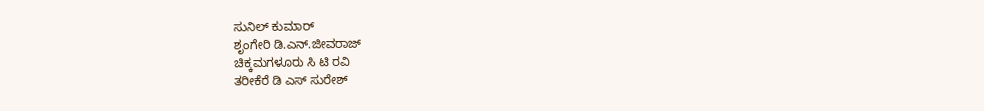ಸುನಿಲ್ ಕುಮಾರ್
ಶೃಂಗೇರಿ ಡಿ.ಎನ್.ಜೀವರಾಜ್
ಚಿಕ್ಕಮಗಳೂರು ಸಿ ಟಿ ರವಿ
ತರೀಕೆರೆ ಡಿ ಎಸ್ ಸುರೇಶ್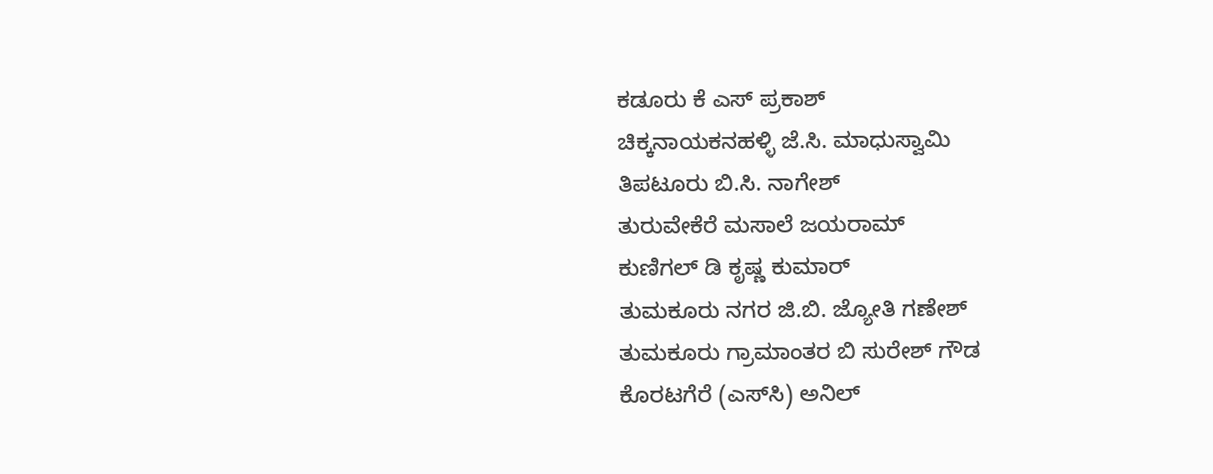ಕಡೂರು ಕೆ ಎಸ್ ಪ್ರಕಾಶ್
ಚಿಕ್ಕನಾಯಕನಹಳ್ಳಿ ಜೆ.ಸಿ. ಮಾಧುಸ್ವಾಮಿ
ತಿಪಟೂರು ಬಿ.ಸಿ. ನಾಗೇಶ್
ತುರುವೇಕೆರೆ ಮಸಾಲೆ ಜಯರಾಮ್
ಕುಣಿಗಲ್ ಡಿ ಕೃಷ್ಣ ಕುಮಾರ್
ತುಮಕೂರು ನಗರ ಜಿ.ಬಿ. ಜ್ಯೋತಿ ಗಣೇಶ್
ತುಮಕೂರು ಗ್ರಾಮಾಂತರ ಬಿ ಸುರೇಶ್ ಗೌಡ
ಕೊರಟಗೆರೆ (ಎಸ್‌ಸಿ) ಅನಿಲ್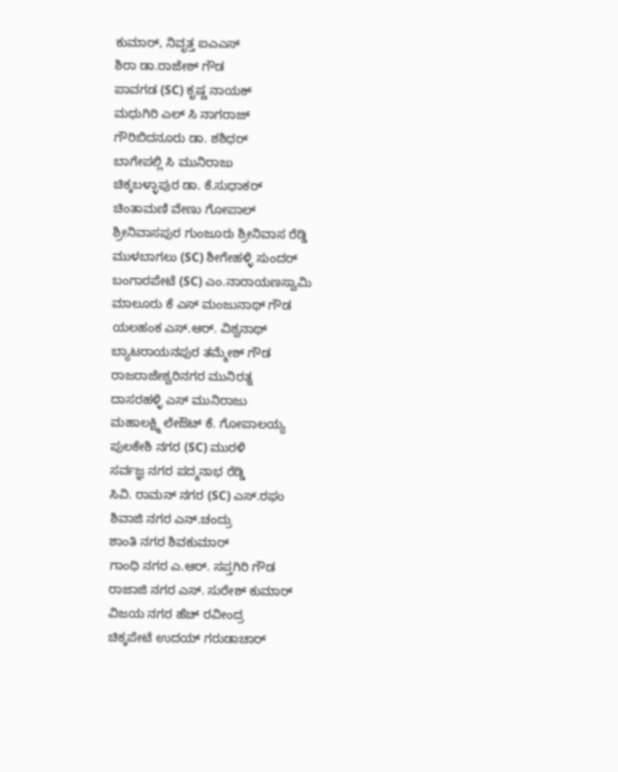ಕುಮಾರ್, ನಿವೃತ್ತ ಐಎಎಸ್
ಶಿರಾ ಡಾ.ರಾಜೇಶ್ ಗೌಡ
ಪಾವಗಡ (SC) ಕೃಷ್ಣ ನಾಯಕ್
ಮಧುಗಿರಿ ಎಲ್ ಸಿ ನಾಗರಾಜ್
ಗೌರಿಬಿದನೂರು ಡಾ. ಶಶಿಧರ್
ಬಾಗೇಪಲ್ಲಿ ಸಿ ಮುನಿರಾಜು
ಚಿಕ್ಕಬಳ್ಳಾಪುರ ಡಾ. ಕೆ.ಸುಧಾಕರ್
ಚಿಂತಾಮಣಿ ವೇಣು ಗೋಪಾಲ್
ಶ್ರೀನಿವಾಸಪುರ ಗುಂಜೂರು ಶ್ರೀನಿವಾಸ ರೆಡ್ಡಿ
ಮುಳಬಾಗಲು (SC) ಶೀಗೇಹಳ್ಳಿ ಸುಂದರ್
ಬಂಗಾರಪೇಟೆ (SC) ಎಂ.ನಾರಾಯಣಸ್ವಾಮಿ
ಮಾಲೂರು ಕೆ ಎಸ್ ಮಂಜುನಾಥ್ ಗೌಡ
ಯಲಹಂಕ ಎಸ್.ಆರ್. ವಿಶ್ವನಾಥ್
ಬ್ಯಾಟರಾಯನಪುರ ತಮ್ಮೇಶ್ ಗೌಡ
ರಾಜರಾಜೇಶ್ವರಿನಗರ ಮುನಿರತ್ನ
ದಾಸರಹಳ್ಳಿ ಎಸ್ ಮುನಿರಾಜು
ಮಹಾಲಕ್ಷ್ಮಿ ಲೇಔಟ್ ಕೆ. ಗೋಪಾಲಯ್ಯ
ಪುಲಕೇಶಿ ನಗರ (SC) ಮುರಳಿ
ಸರ್ವಜ್ಞ ನಗರ ಪದ್ಮನಾಭ ರೆಡ್ಡಿ
ಸಿವಿ. ರಾಮನ್ ನಗರ (SC) ಎಸ್.ರಘು
ಶಿವಾಜಿ ನಗರ ಎನ್.ಚಂದ್ರು
ಶಾಂತಿ ನಗರ ಶಿವಕುಮಾರ್
ಗಾಂಧಿ ನಗರ ಎ.ಆರ್. ಸಪ್ತಗಿರಿ ಗೌಡ
ರಾಜಾಜಿ ನಗರ ಎಸ್. ಸುರೇಶ್ ಕುಮಾರ್
ವಿಜಯ ನಗರ ಹೆಚ್ ರವೀಂದ್ರ
ಚಿಕ್ಕಪೇಟೆ ಉದಯ್ ಗರುಡಾಚಾರ್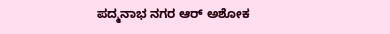ಪದ್ಮನಾಭ ನಗರ ಆರ್ ಅಶೋಕ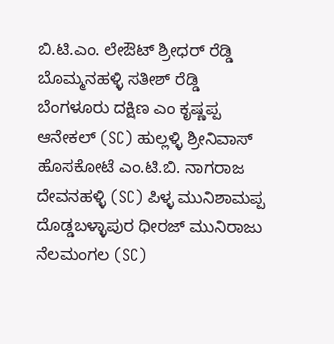ಬಿ.ಟಿ.ಎಂ. ಲೇಔಟ್ ಶ್ರೀಧರ್ ರೆಡ್ಡಿ
ಬೊಮ್ಮನಹಳ್ಳಿ ಸತೀಶ್ ರೆಡ್ಡಿ
ಬೆಂಗಳೂರು ದಕ್ಷಿಣ ಎಂ ಕೃಷ್ಣಪ್ಪ
ಆನೇಕಲ್ (SC) ಹುಲ್ಲಳ್ಳಿ ಶ್ರೀನಿವಾಸ್
ಹೊಸಕೋಟೆ ಎಂ.ಟಿ.ಬಿ. ನಾಗರಾಜ
ದೇವನಹಳ್ಳಿ (SC) ಪಿಳ್ಳ ಮುನಿಶಾಮಪ್ಪ
ದೊಡ್ಡಬಳ್ಳಾಪುರ ಧೀರಜ್ ಮುನಿರಾಜು
ನೆಲಮಂಗಲ (SC)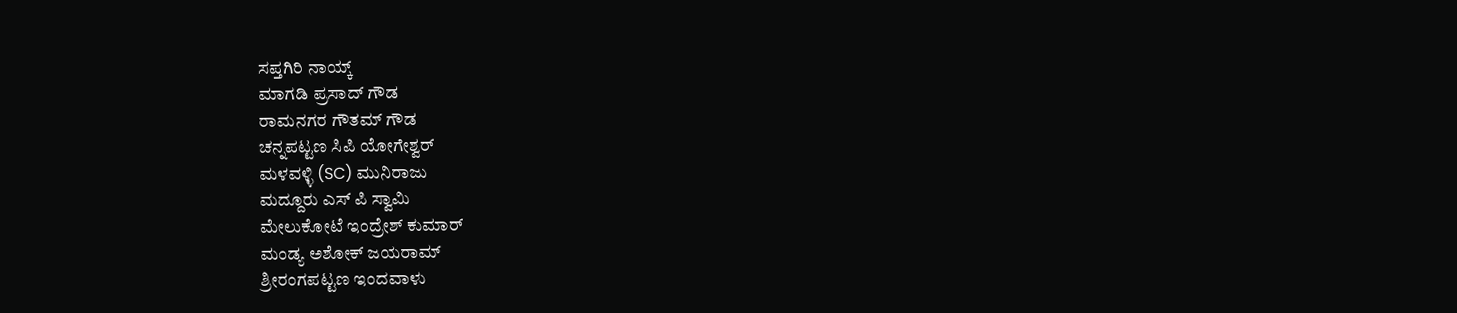ಸಪ್ತಗಿರಿ ನಾಯ್ಕ್
ಮಾಗಡಿ ಪ್ರಸಾದ್ ಗೌಡ
ರಾಮನಗರ ಗೌತಮ್ ಗೌಡ
ಚನ್ನಪಟ್ಟಣ ಸಿಪಿ ಯೋಗೇಶ್ವರ್
ಮಳವಳ್ಳಿ (SC) ಮುನಿರಾಜು
ಮದ್ದೂರು ಎಸ್ ಪಿ ಸ್ವಾಮಿ
ಮೇಲುಕೋಟೆ ಇಂದ್ರೇಶ್ ಕುಮಾರ್
ಮಂಡ್ಯ ಅಶೋಕ್ ಜಯರಾಮ್
ಶ್ರೀರಂಗಪಟ್ಟಣ ಇಂದವಾಳು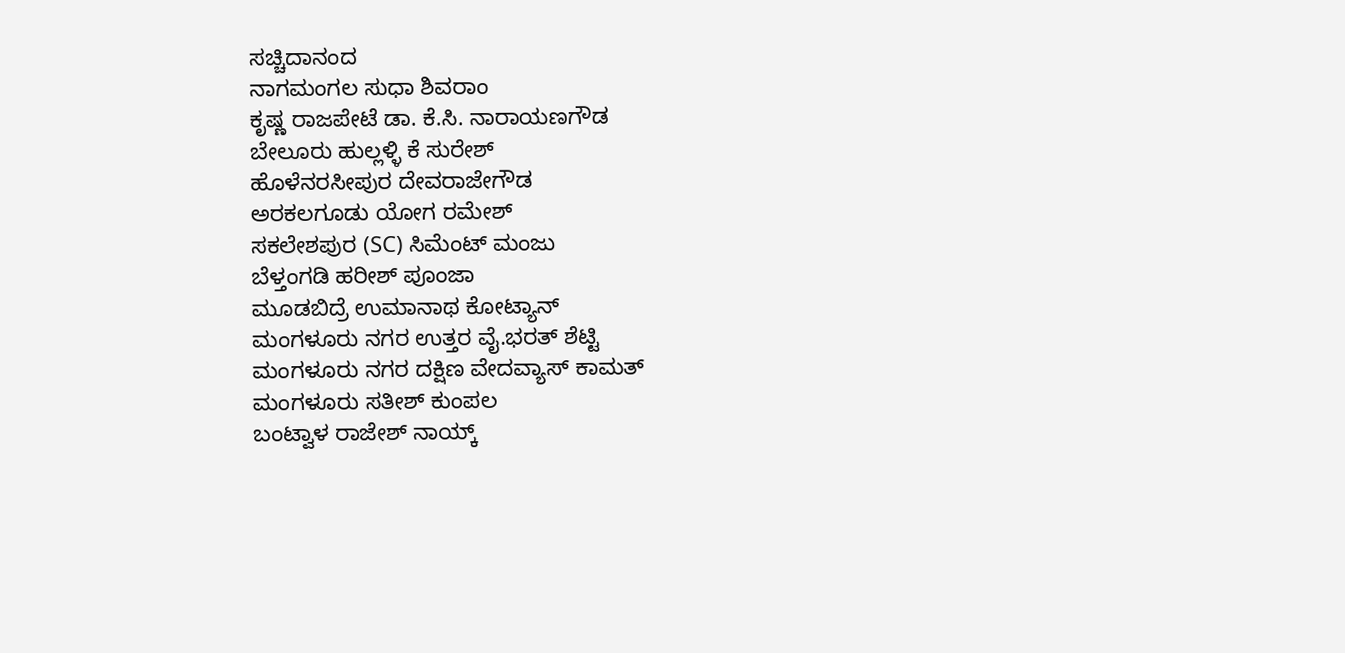ಸಚ್ಚಿದಾನಂದ
ನಾಗಮಂಗಲ ಸುಧಾ ಶಿವರಾಂ
ಕೃಷ್ಣ ರಾಜಪೇಟೆ ಡಾ. ಕೆ.ಸಿ. ನಾರಾಯಣಗೌಡ
ಬೇಲೂರು ಹುಲ್ಲಳ್ಳಿ ಕೆ ಸುರೇಶ್
ಹೊಳೆನರಸೀಪುರ ದೇವರಾಜೇಗೌಡ
ಅರಕಲಗೂಡು ಯೋಗ ರಮೇಶ್
ಸಕಲೇಶಪುರ (SC) ಸಿಮೆಂಟ್ ಮಂಜು
ಬೆಳ್ತಂಗಡಿ ಹರೀಶ್ ಪೂಂಜಾ
ಮೂಡಬಿದ್ರೆ ಉಮಾನಾಥ ಕೋಟ್ಯಾನ್
ಮಂಗಳೂರು ನಗರ ಉತ್ತರ ವೈ.ಭರತ್ ಶೆಟ್ಟಿ
ಮಂಗಳೂರು ನಗರ ದಕ್ಷಿಣ ವೇದವ್ಯಾಸ್ ಕಾಮತ್
ಮಂಗಳೂರು ಸತೀಶ್ ಕುಂಪಲ
ಬಂಟ್ವಾಳ ರಾಜೇಶ್ ನಾಯ್ಕ್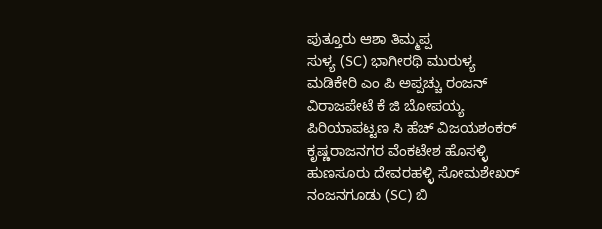ಪುತ್ತೂರು ಆಶಾ ತಿಮ್ಮಪ್ಪ
ಸುಳ್ಯ (SC) ಭಾಗೀರಥಿ ಮುರುಳ್ಯ
ಮಡಿಕೇರಿ ಎಂ ಪಿ ಅಪ್ಪಚ್ಚು ರಂಜನ್
ವಿರಾಜಪೇಟೆ ಕೆ ಜಿ ಬೋಪಯ್ಯ
ಪಿರಿಯಾಪಟ್ಟಣ ಸಿ ಹೆಚ್ ವಿಜಯಶಂಕರ್
ಕೃಷ್ಣರಾಜನಗರ ವೆಂಕಟೇಶ ಹೊಸಳ್ಳಿ
ಹುಣಸೂರು ದೇವರಹಳ್ಳಿ ಸೋಮಶೇಖರ್
ನಂಜನಗೂಡು (SC) ಬಿ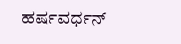ಹರ್ಷವರ್ಧನ್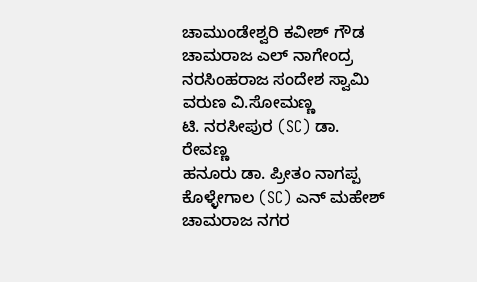ಚಾಮುಂಡೇಶ್ವರಿ ಕವೀಶ್ ಗೌಡ
ಚಾಮರಾಜ ಎಲ್ ನಾಗೇಂದ್ರ
ನರಸಿಂಹರಾಜ ಸಂದೇಶ ಸ್ವಾಮಿ
ವರುಣ ವಿ.ಸೋಮಣ್ಣ
ಟಿ. ನರಸೀಪುರ (SC) ಡಾ. ರೇವಣ್ಣ
ಹನೂರು ಡಾ. ಪ್ರೀತಂ ನಾಗಪ್ಪ
ಕೊಳ್ಳೇಗಾಲ (SC) ಎನ್ ಮಹೇಶ್
ಚಾಮರಾಜ ನಗರ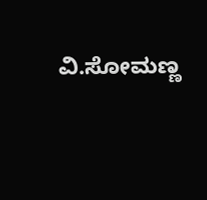ವಿ.ಸೋಮಣ್ಣ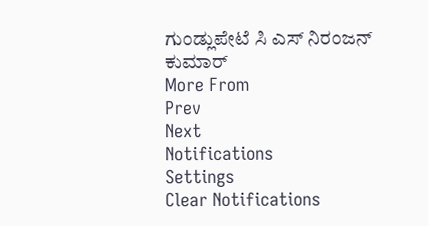ಗುಂಡ್ಲುಪೇಟೆ ಸಿ ಎಸ್ ನಿರಂಜನ್ ಕುಮಾರ್
More From
Prev
Next
Notifications
Settings
Clear Notifications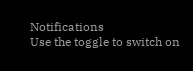Notifications
Use the toggle to switch on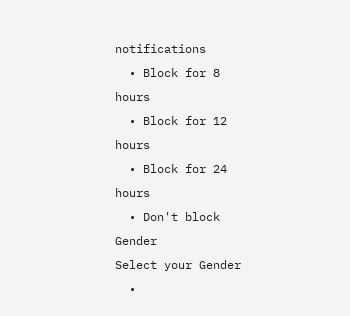notifications
  • Block for 8 hours
  • Block for 12 hours
  • Block for 24 hours
  • Don't block
Gender
Select your Gender
  •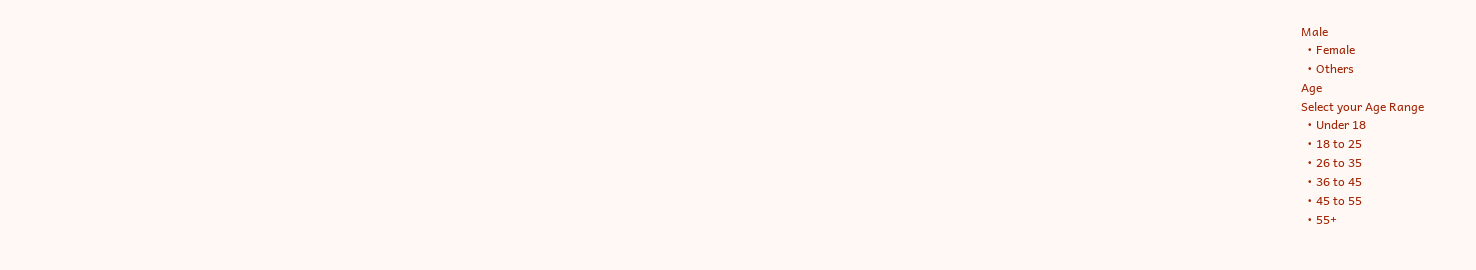Male
  • Female
  • Others
Age
Select your Age Range
  • Under 18
  • 18 to 25
  • 26 to 35
  • 36 to 45
  • 45 to 55
  • 55+